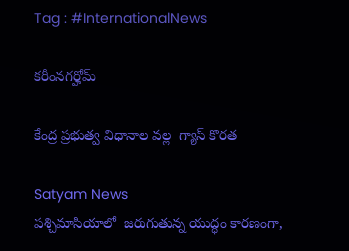Tag : #InternationalNews

కరీంనగర్హోమ్

కేంద్ర ప్రభుత్వ విధానాల వల్ల  గ్యాస్ కొరత

Satyam News
పశ్చిమాసియాలో  జరుగుతున్న యుద్ధం కారణంగా,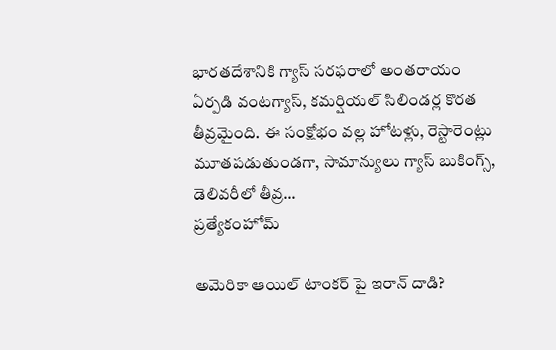భారతదేశానికి గ్యాస్ సరఫరాలో అంతరాయం ఏర్పడి వంటగ్యాస్, కమర్షియల్ సిలిండర్ల కొరత తీవ్రమైంది. ఈ సంక్షోభం వల్ల హోటళ్లు, రెస్టారెంట్లు మూతపడుతుండగా, సామాన్యులు గ్యాస్ బుకింగ్స్, డెలివరీలో తీవ్ర...
ప్రత్యేకంహోమ్

అమెరికా ఆయిల్ టాంకర్ పై ఇరాన్ దాడి?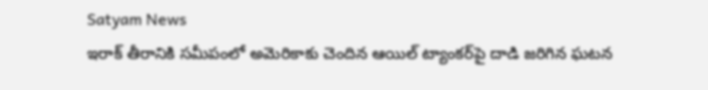Satyam News
ఇరాక్ తీరానికి సమీపంలో అమెరికాకు చెందిన ఆయిల్ ట్యాంకర్‌పై దాడి జరిగిన ఘటన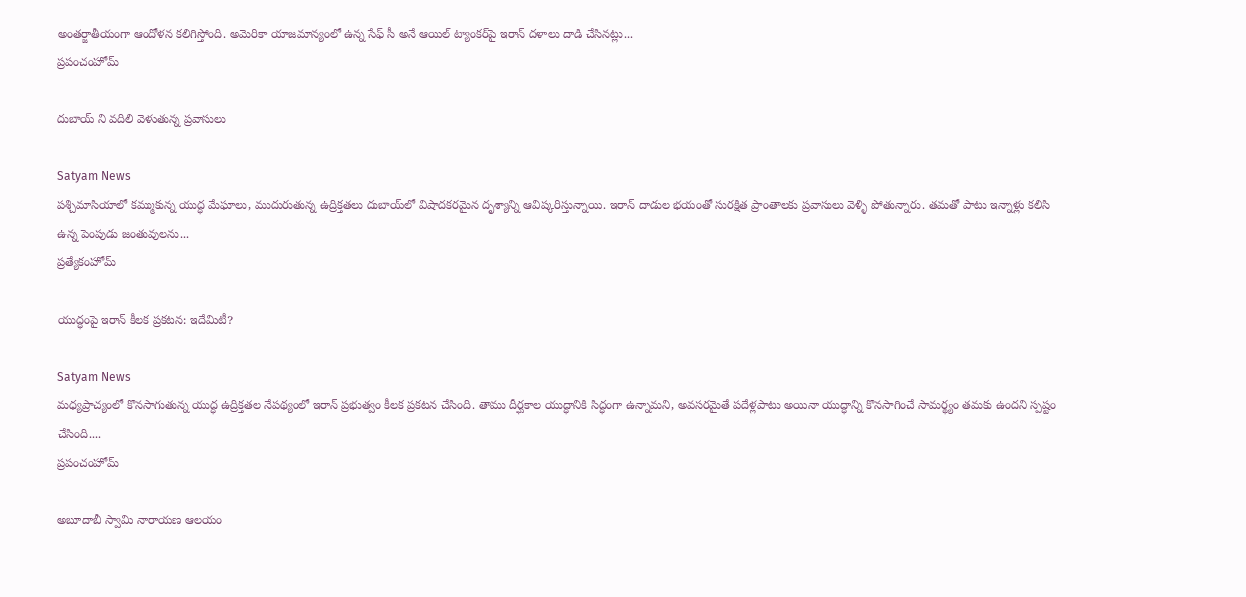అంతర్జాతీయంగా ఆందోళన కలిగిస్తోంది. అమెరికా యాజమాన్యంలో ఉన్న సేఫ్ సీ అనే ఆయిల్ ట్యాంకర్‌పై ఇరాన్ దళాలు దాడి చేసినట్లు...
ప్రపంచంహోమ్

దుబాయ్ ని వదిలి వెళుతున్న ప్రవాసులు

Satyam News
పశ్చిమాసియాలో కమ్ముకున్న యుద్ధ మేఘాలు, ముదురుతున్న ఉద్రిక్తతలు దుబాయ్‌లో విషాదకరమైన దృశ్యాన్ని ఆవిష్కరిస్తున్నాయి. ఇరాన్ దాడుల భయంతో సురక్షిత ప్రాంతాలకు ప్రవాసులు వెళ్ళి పోతున్నారు. తమతో పాటు ఇన్నాళ్లు కలిసి ఉన్న పెంపుడు జంతువులను...
ప్రత్యేకంహోమ్

యుద్ధంపై ఇరాన్ కీలక ప్రకటన: ఇదేమిటీ?

Satyam News
మధ్యప్రాచ్యంలో కొనసాగుతున్న యుద్ధ ఉద్రిక్తతల నేపథ్యంలో ఇరాన్ ప్రభుత్వం కీలక ప్రకటన చేసింది. తాము దీర్ఘకాల యుద్ధానికి సిద్ధంగా ఉన్నామని, అవసరమైతే పదేళ్లపాటు అయినా యుద్ధాన్ని కొనసాగించే సామర్థ్యం తమకు ఉందని స్పష్టం చేసింది....
ప్రపంచంహోమ్

అబూదాబీ స్వామి నారాయణ ఆలయం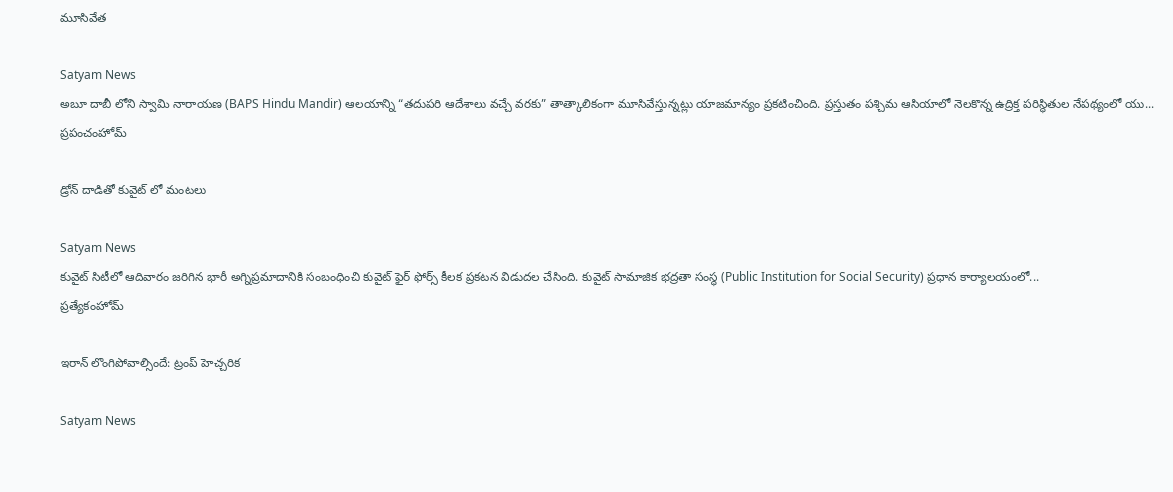మూసివేత

Satyam News
అబూ దాబీ లోని స్వామి నారాయణ (BAPS Hindu Mandir) ఆలయాన్ని “తదుపరి ఆదేశాలు వచ్చే వరకు” తాత్కాలికంగా మూసివేస్తున్నట్లు యాజమాన్యం ప్రకటించింది. ప్రస్తుతం పశ్చిమ ఆసియాలో నెలకొన్న ఉద్రిక్త పరిస్థితుల నేపథ్యంలో యు...
ప్రపంచంహోమ్

డ్రోన్ దాడితో కువైట్ లో మంటలు

Satyam News
కువైట్ సిటీలో ఆదివారం జరిగిన భారీ అగ్నిప్రమాదానికి సంబంధించి కువైట్ ఫైర్ ఫోర్స్ కీలక ప్రకటన విడుదల చేసింది. కువైట్ సామాజిక భద్రతా సంస్థ (Public Institution for Social Security) ప్రధాన కార్యాలయంలో...
ప్రత్యేకంహోమ్

ఇరాన్ లొంగిపోవాల్సిందే: ట్రంప్ హెచ్చరిక

Satyam News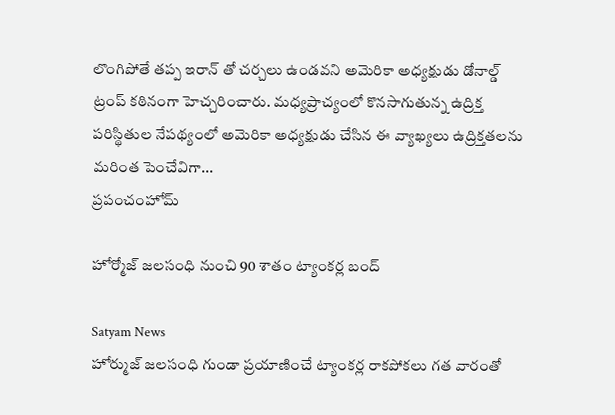లొంగిపోతే తప్ప ఇరాన్ తో చర్చలు ఉండవని అమెరికా అధ్యక్షుడు డోనాల్డ్ ట్రంప్ కఠినంగా హెచ్చరించారు. మధ్యప్రాచ్యంలో కొనసాగుతున్న ఉద్రిక్త పరిస్థితుల నేపథ్యంలో అమెరికా అధ్యక్షుడు చేసిన ఈ వ్యాఖ్యలు ఉద్రిక్తతలను మరింత పెంచేవిగా...
ప్రపంచంహోమ్

హోర్మోజ్ జలసంధి నుంచి 90 శాతం ట్యాంకర్ల బంద్

Satyam News
హోర్ముజ్ జలసంధి గుండా ప్రయాణించే ట్యాంకర్ల రాకపోకలు గత వారంతో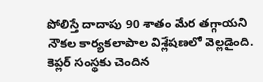పోలిస్తే దాదాపు 90 శాతం మేర తగ్గాయని నౌకల కార్యకలాపాల విశ్లేషణలో వెల్లడైంది. కెప్లర్ సంస్థకు చెందిన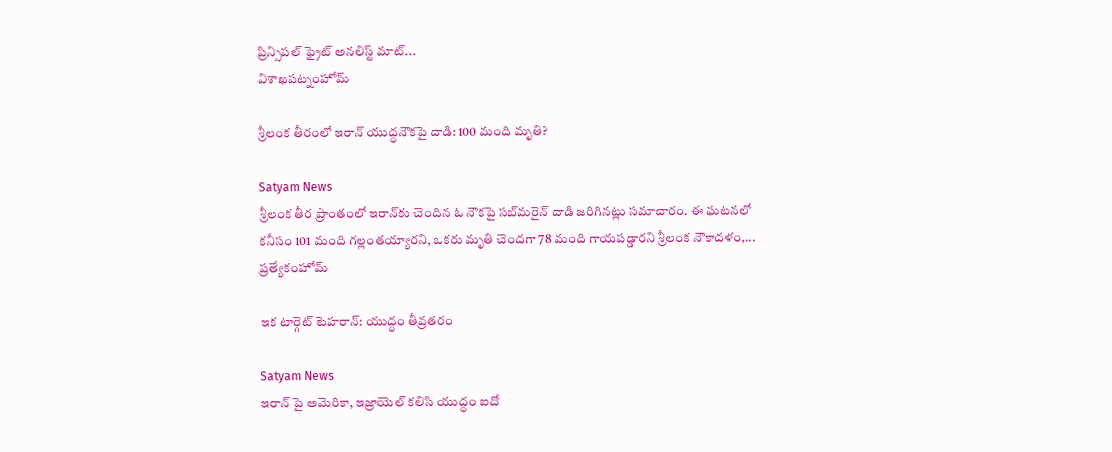ప్రిన్సిపల్ ఫ్రైట్ అనలిస్ట్ మాట్...
విశాఖపట్నంహోమ్

శ్రీలంక తీరంలో ఇరాన్‌ యుద్ధనౌకపై దాడి: 100 మంది మృతి?

Satyam News
శ్రీలంక తీర ప్రాంతంలో ఇరాన్‌కు చెందిన ఓ నౌకపై సబ్‌మరైన్ దాడి జరిగినట్లు సమాచారం. ఈ ఘటనలో కనీసం 101 మంది గల్లంతయ్యారని, ఒకరు మృతి చెందగా 78 మంది గాయపడ్డారని శ్రీలంక నౌకాదళం,...
ప్రత్యేకంహోమ్

ఇక టార్గెట్ టెహరాన్: యుద్ధం తీవ్రతరం

Satyam News
ఇరాన్ పై అమెరికా, ఇజ్రాయెల్‌ కలిసి యుద్ధం ఐదో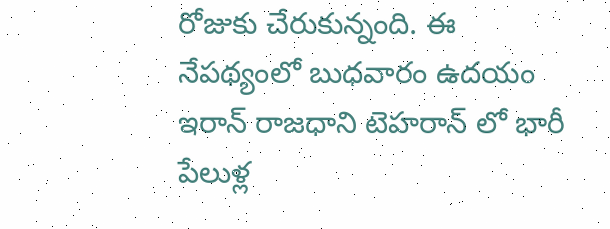రోజుకు చేరుకున్నంది. ఈ నేపథ్యంలో బుధవారం ఉదయం ఇరాన్ రాజధాని టెహరాన్ లో భారీ పేలుళ్ల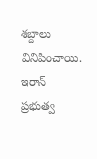శబ్దాలు వినిపించాయి. ఇరాన్ ప్రభుత్వ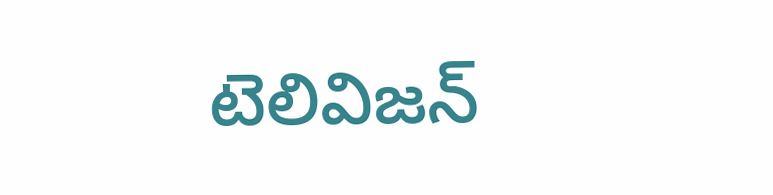టెలివిజన్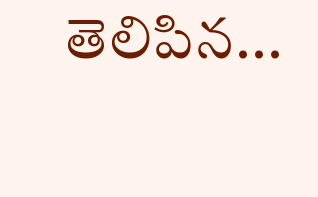తెలిపిన...